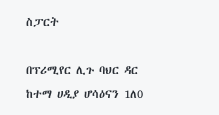ስፓርት

በፕሪሚየር ሊጉ ባህር ዳር ከተማ ሀዲያ ሆሳዕናን 1ለ0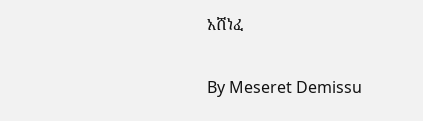አሸነፈ

By Meseret Demissu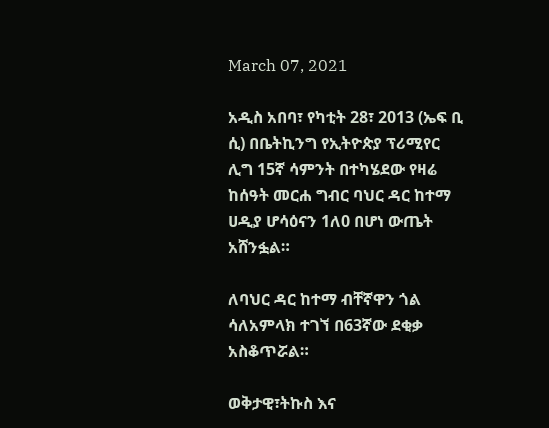March 07, 2021

አዲስ አበባ፣ የካቲት 28፣ 2013 (ኤፍ ቢ ሲ) በቤትኪንግ የኢትዮጵያ ፕሪሚየር ሊግ 15ኛ ሳምንት በተካሄደው የዛሬ ከሰዓት መርሐ ግብር ባህር ዳር ከተማ ሀዲያ ሆሳዕናን 1ለ0 በሆነ ውጤት አሸንፏል።

ለባህር ዳር ከተማ ብቸኛዋን ጎል ሳለአምላክ ተገኘ በ63ኛው ደቂቃ አስቆጥሯል።

ወቅታዊ፣ትኩስ እና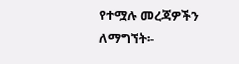የተሟሉ መረጃዎችን ለማግኘት፡-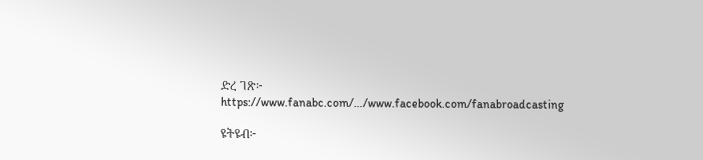ድረ ገጽ፦ https://www.fanabc.com/…/www.facebook.com/fanabroadcasting

ዩትዩብ፦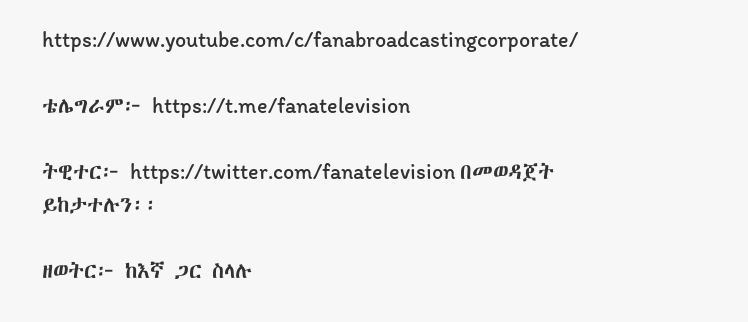https://www.youtube.com/c/fanabroadcastingcorporate/

ቴሌግራም፦ https://t.me/fanatelevision

ትዊተር፦ https://twitter.com/fanatelevision በመወዳጀት ይከታተሉን፡፡

ዘወትር፦ ከእኛ ጋር ስላሉ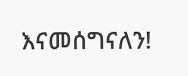እናመሰግናለን!